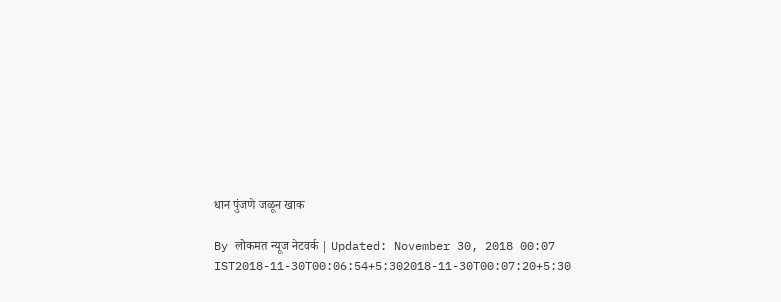धान पुंजणे जळून खाक

By लोकमत न्यूज नेटवर्क | Updated: November 30, 2018 00:07 IST2018-11-30T00:06:54+5:302018-11-30T00:07:20+5:30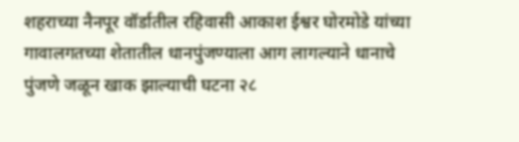शहराच्या नैनपूर वॉर्डातील रहिवासी आकाश ईश्वर घोरमोडे यांच्या गावालगतच्या शेतातील धानपुंजण्याला आग लागल्याने धानाचे पुंजणे जळून खाक झाल्याची घटना २८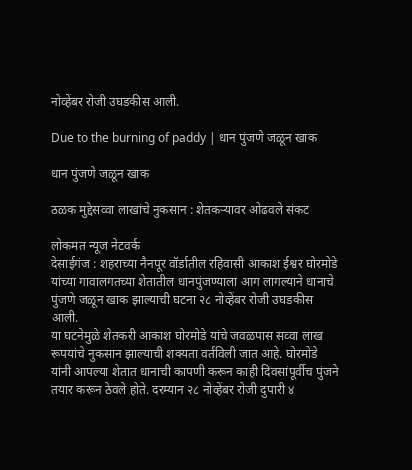नोव्हेंबर रोजी उघडकीस आली.

Due to the burning of paddy | धान पुंजणे जळून खाक

धान पुंजणे जळून खाक

ठळक मुद्देसव्वा लाखांचे नुकसान : शेतकऱ्यावर ओढवले संकट

लोकमत न्यूज नेटवर्क
देसाईगंज : शहराच्या नैनपूर वॉर्डातील रहिवासी आकाश ईश्वर घोरमोडे यांच्या गावालगतच्या शेतातील धानपुंजण्याला आग लागल्याने धानाचे पुंजणे जळून खाक झाल्याची घटना २८ नोव्हेंबर रोजी उघडकीस आली.
या घटनेमुळे शेतकरी आकाश घोरमोडे यांचे जवळपास सव्वा लाख रूपयांचे नुकसान झाल्याची शक्यता वर्तविली जात आहे. घोरमोडे यांनी आपल्या शेतात धानाची कापणी करून काही दिवसांपूर्वीच पुंजने तयार करून ठेवले होते. दरम्यान २८ नोव्हेंबर रोजी दुपारी ४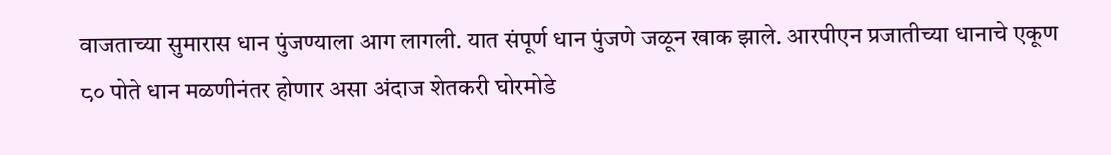वाजताच्या सुमारास धान पुंजण्याला आग लागली. यात संपूर्ण धान पुंजणे जळून खाक झाले. आरपीएन प्रजातीच्या धानाचे एकूण ८० पोते धान मळणीनंतर होणार असा अंदाज शेतकरी घोरमोडे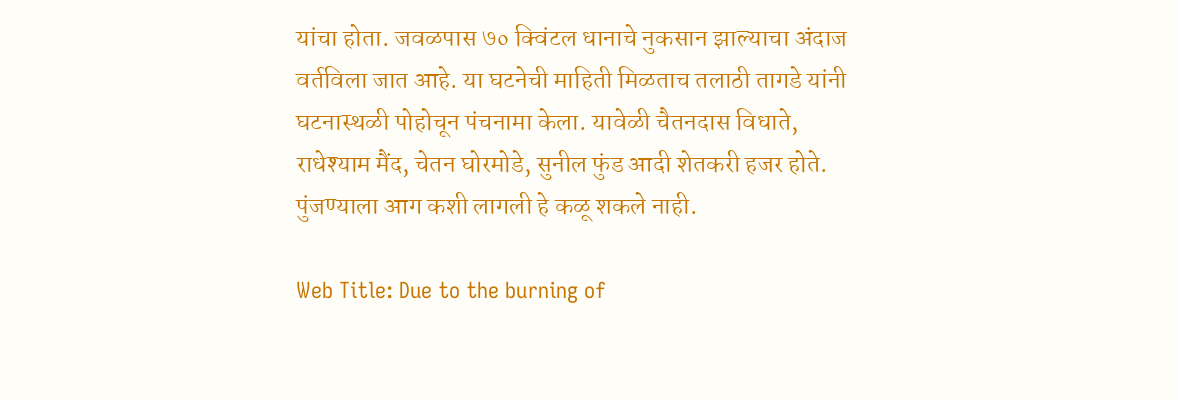यांचा होता. जवळपास ७० क्विंटल धानाचे नुकसान झाल्याचा अंदाज वर्तविला जात आहे. या घटनेची माहिती मिळताच तलाठी तागडे यांनी घटनास्थळी पोहोचून पंचनामा केला. यावेळी चैतनदास विधाते, राधेश्याम मैंद, चेतन घोरमोडे, सुनील फुंड आदी शेतकरी हजर होते. पुंजण्याला आग कशी लागली हे कळू शकले नाही.

Web Title: Due to the burning of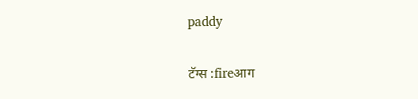paddy

टॅग्स :fireआग